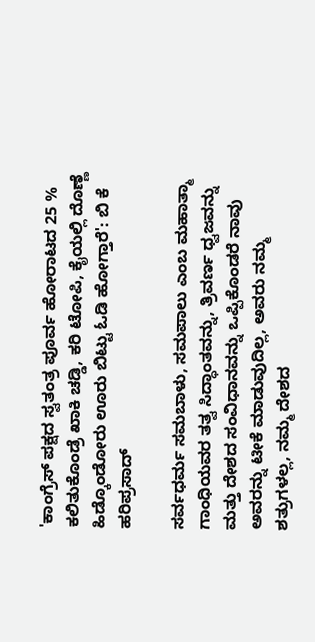'ಕಾಂಗ್ರೆಸ್ ಪಕ್ಷದ ಸ್ವತಂತ್ರ ಪೂರ್ವ ಹೋರಾಟದ 25 % ಕಲಿತುಕೊಂಡ್ರೆ ಖಾಕಿ ಚಡ್ಡಿ, ಕರಿ ಟೋಪಿ, ಕೈಯಲ್ಲಿ ದೊಣ್ಣೆ ಹಿಡ್ಕೊಂಡೋರು ಊರು ಬಿಟ್ಟು ಓಡಿ ಹೋಗ್ತಾರೆ': ಬಿ ಕೆ ಹರಿಪ್ರಸಾದ್

ಸರ್ವಧರ್ಮ ಸಮಬಾಳು, ಸಮಪಾಲು ಎಂಬ ಮಹಾತ್ಮಾ ಗಾಂಧಿಯವರ ತತ್ವ ಸಿದ್ಧಾಂತವನ್ನು, ತ್ರಿವರ್ಣ ಧ್ವಜವನ್ನು ಮತ್ತು ದೇಶದ ಸಂವಿಧಾನವನ್ನು ಒಪ್ಪಿಕೊಂಡರೆ ನಾವು ಅವರನ್ನು ಟೀಕೆ ಮಾಡುವುದಿಲ್ಲ, ಅವರು ನಮ್ಮ ಶತ್ರುಗಳಲ್ಲ, ನಮ್ಮ ದೇಶದ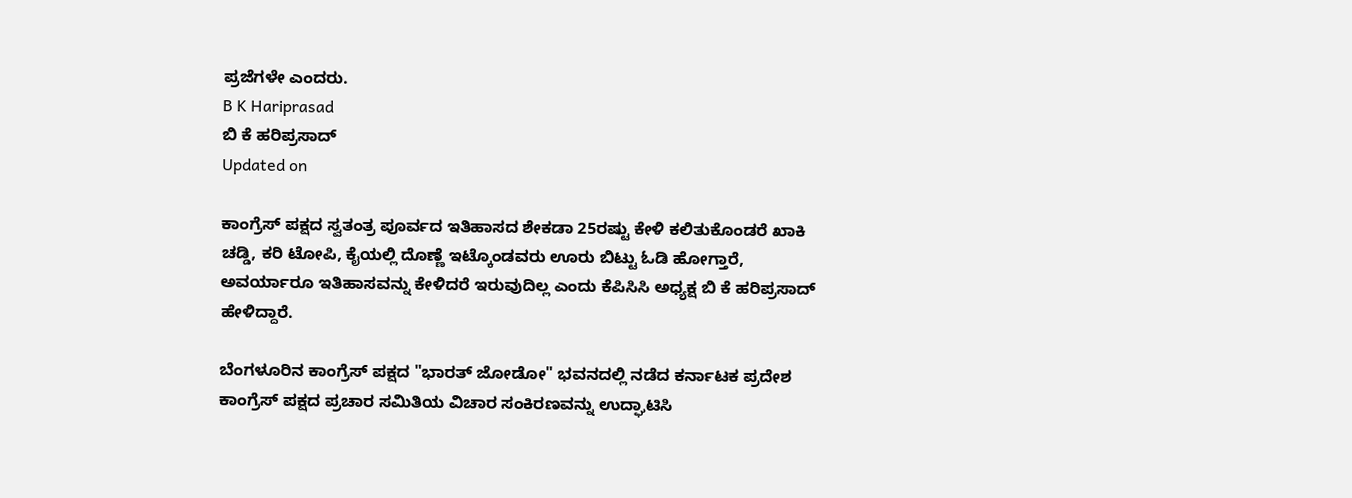ಪ್ರಜೆಗಳೇ ಎಂದರು.
B K Hariprasad
ಬಿ ಕೆ ಹರಿಪ್ರಸಾದ್
Updated on

ಕಾಂಗ್ರೆಸ್ ಪಕ್ಷದ ಸ್ವತಂತ್ರ ಪೂರ್ವದ ಇತಿಹಾಸದ ಶೇಕಡಾ 25ರಷ್ಟು ಕೇಳಿ ಕಲಿತುಕೊಂಡರೆ ಖಾಕಿ ಚಡ್ಡಿ, ಕರಿ ಟೋಪಿ, ಕೈಯಲ್ಲಿ ದೊಣ್ಣೆ ಇಟ್ಕೊಂಡವರು ಊರು ಬಿಟ್ಟು ಓಡಿ ಹೋಗ್ತಾರೆ, ಅವರ್ಯಾರೂ ಇತಿಹಾಸವನ್ನು ಕೇಳಿದರೆ ಇರುವುದಿಲ್ಲ ಎಂದು ಕೆಪಿಸಿಸಿ ಅಧ್ಯಕ್ಷ ಬಿ ಕೆ ಹರಿಪ್ರಸಾದ್ ಹೇಳಿದ್ದಾರೆ.

ಬೆಂಗಳೂರಿನ ಕಾಂಗ್ರೆಸ್ ಪಕ್ಷದ "ಭಾರತ್ ಜೋಡೋ" ಭವನದಲ್ಲಿ ನಡೆದ ಕರ್ನಾಟಕ ಪ್ರದೇಶ ಕಾಂಗ್ರೆಸ್ ಪಕ್ಷದ ಪ್ರಚಾರ ಸಮಿತಿಯ ವಿಚಾರ ಸಂಕಿರಣವನ್ನು ಉದ್ಘಾಟಿಸಿ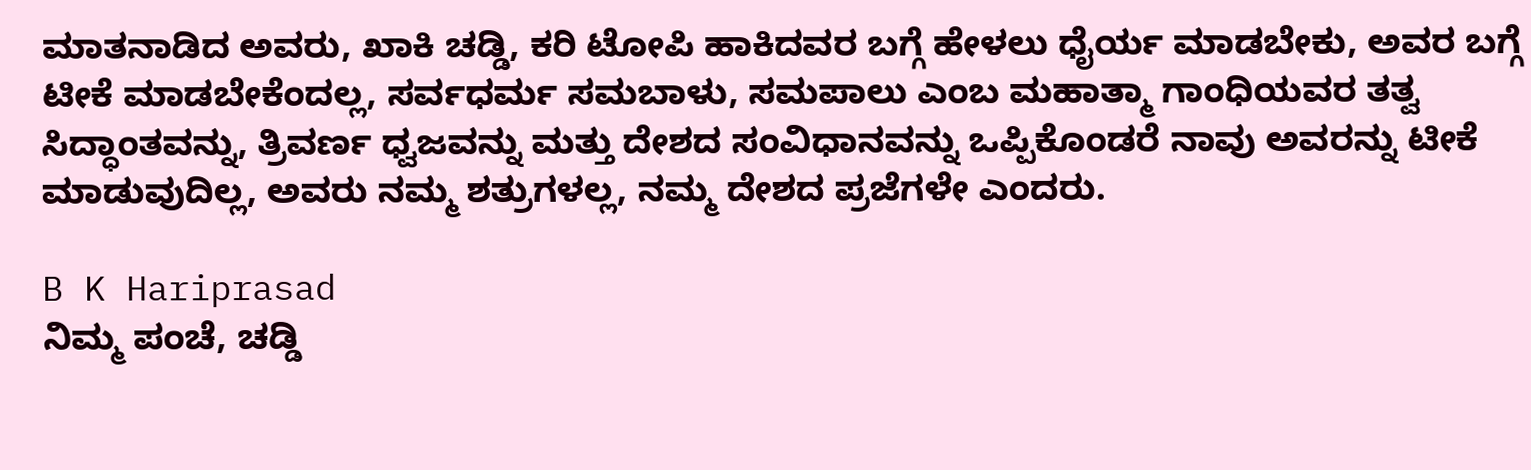ಮಾತನಾಡಿದ ಅವರು, ಖಾಕಿ ಚಡ್ಡಿ, ಕರಿ ಟೋಪಿ ಹಾಕಿದವರ ಬಗ್ಗೆ ಹೇಳಲು ಧೈರ್ಯ ಮಾಡಬೇಕು, ಅವರ ಬಗ್ಗೆ ಟೀಕೆ ಮಾಡಬೇಕೆಂದಲ್ಲ, ಸರ್ವಧರ್ಮ ಸಮಬಾಳು, ಸಮಪಾಲು ಎಂಬ ಮಹಾತ್ಮಾ ಗಾಂಧಿಯವರ ತತ್ವ ಸಿದ್ಧಾಂತವನ್ನು, ತ್ರಿವರ್ಣ ಧ್ವಜವನ್ನು ಮತ್ತು ದೇಶದ ಸಂವಿಧಾನವನ್ನು ಒಪ್ಪಿಕೊಂಡರೆ ನಾವು ಅವರನ್ನು ಟೀಕೆ ಮಾಡುವುದಿಲ್ಲ, ಅವರು ನಮ್ಮ ಶತ್ರುಗಳಲ್ಲ, ನಮ್ಮ ದೇಶದ ಪ್ರಜೆಗಳೇ ಎಂದರು.

B K Hariprasad
ನಿಮ್ಮ ಪಂಚೆ, ಚಡ್ಡಿ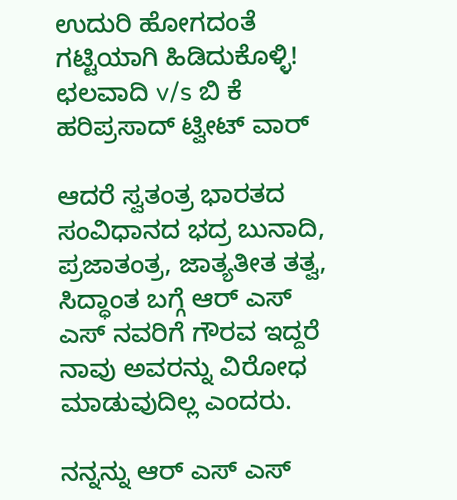ಉದುರಿ ಹೋಗದಂತೆ ಗಟ್ಟಿಯಾಗಿ ಹಿಡಿದುಕೊಳ್ಳಿ! ಛಲವಾದಿ v/s ಬಿ ಕೆ ಹರಿಪ್ರಸಾದ್ ಟ್ವೀಟ್ ವಾರ್

ಆದರೆ ಸ್ವತಂತ್ರ ಭಾರತದ ಸಂವಿಧಾನದ ಭದ್ರ ಬುನಾದಿ, ಪ್ರಜಾತಂತ್ರ, ಜಾತ್ಯತೀತ ತತ್ವ, ಸಿದ್ಧಾಂತ ಬಗ್ಗೆ ಆರ್ ಎಸ್ ಎಸ್ ನವರಿಗೆ ಗೌರವ ಇದ್ದರೆ ನಾವು ಅವರನ್ನು ವಿರೋಧ ಮಾಡುವುದಿಲ್ಲ ಎಂದರು.

ನನ್ನನ್ನು ಆರ್ ಎಸ್ ಎಸ್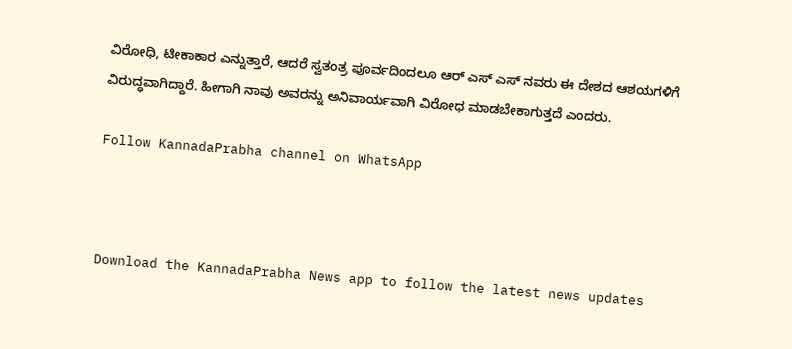ವಿರೋಧಿ, ಟೀಕಾಕಾರ ಎನ್ನುತ್ತಾರೆ, ಆದರೆ ಸ್ವತಂತ್ರ ಪೂರ್ವದಿಂದಲೂ ಆರ್ ಎಸ್ ಎಸ್ ನವರು ಈ ದೇಶದ ಆಶಯಗಳಿಗೆ ವಿರುದ್ಧವಾಗಿದ್ದಾರೆ. ಹೀಗಾಗಿ ನಾವು ಅವರನ್ನು ಅನಿವಾರ್ಯವಾಗಿ ವಿರೋಧ ಮಾಡಬೇಕಾಗುತ್ತದೆ ಎಂದರು.

Follow KannadaPrabha channel on WhatsApp



Download the KannadaPrabha News app to follow the latest news updates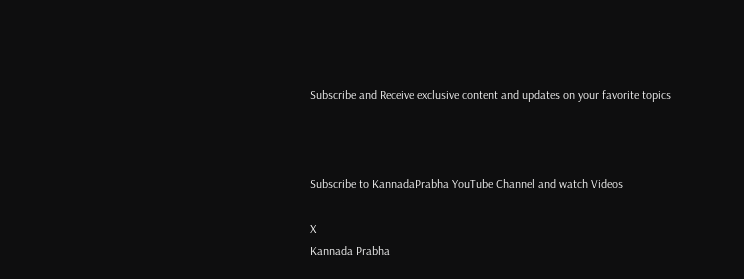Subscribe and Receive exclusive content and updates on your favorite topics



Subscribe to KannadaPrabha YouTube Channel and watch Videos

X
Kannada Prabha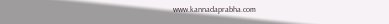www.kannadaprabha.com